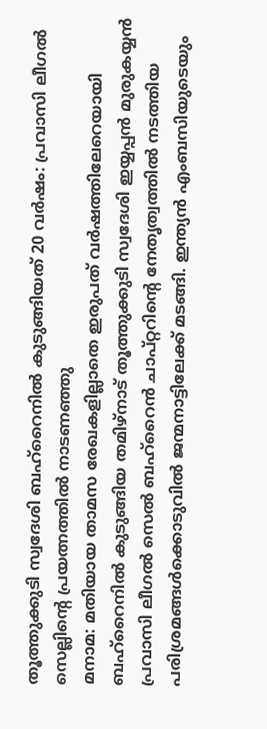തൂത്തുക്കുടി സ്വദേശി ബഹ്റൈനിൽ കുടുങ്ങിയത് 20 വർഷം: പ്രവാസി ലീഗൽ സെല്ലിന്റെ പ്രയത്നത്തിൽ നാടണഞ്ഞു
മനാമ: മതിയായ താമസ രേഖകളില്ലാതെ ഇരുപത് വർഷത്തിലേറെയായി ബഹ്റൈനിൽ കുടുങ്ങിയ തമിഴ്നാട് തൂത്തുക്കുടി സ്വദേശി ഇയ്യപ്പൻ മുരുകയ്യൻ പ്രവാസി ലീഗൽ സെൽ ബഹ്റൈൻ ചാപ്റ്ററിന്റെ നേതൃത്വത്തിൽ നടത്തിയ പരിശ്രമങ്ങൾക്കൊടുവിൽ ജന്മനാട്ടിലേക്ക് മടങ്ങി. ഇന്ത്യൻ എംബസിയുടെയും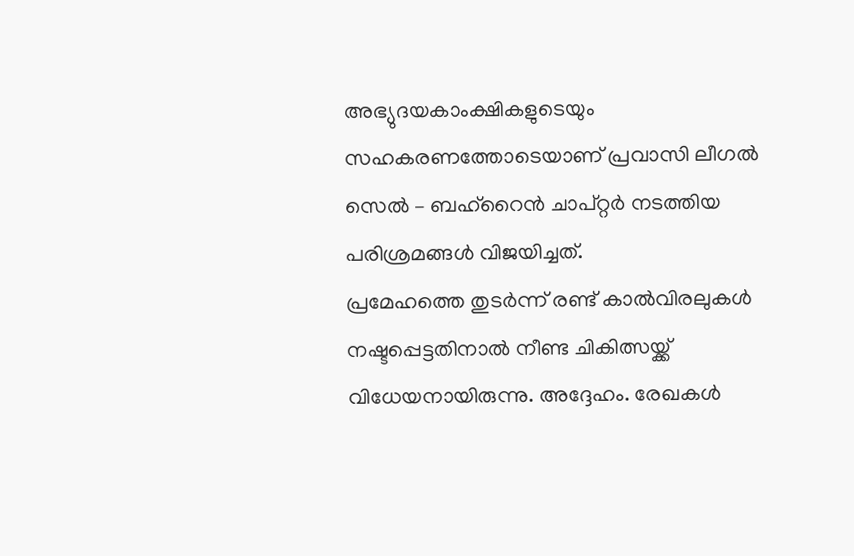അഭ്യുദയകാംക്ഷികളുടെയും സഹകരണത്തോടെയാണ് പ്രവാസി ലീഗൽ സെൽ – ബഹ്റൈൻ ചാപ്റ്റർ നടത്തിയ പരിശ്രമങ്ങൾ വിജയിച്ചത്.
പ്രമേഹത്തെ തുടർന്ന് രണ്ട് കാൽവിരലുകൾ നഷ്ടപ്പെട്ടതിനാൽ നീണ്ട ചികിത്സയ്ക്ക് വിധേയനായിരുന്നു. അദ്ദേഹം. രേഖകൾ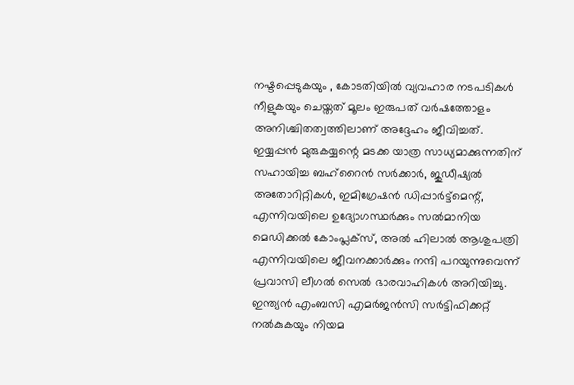നഷ്ടപ്പെടുകയും , കോടതിയിൽ വ്യവഹാര നടപടികൾ നീളുകയും ചെയ്തത് മൂലം ഇരുപത് വർഷത്തോളം അനിശ്ചിതത്വത്തിലാണ് അദ്ദേഹം ജീവിച്ചത്.
ഇയ്യപ്പൻ മുരുകയ്യന്റെ മടക്ക യാത്ര സാധ്യമാക്കുന്നതിന് സഹായിച്ച ബഹ്റൈൻ സർക്കാർ, ജുഡീഷ്യൽ അതോറിറ്റികൾ, ഇമിഗ്രേഷൻ ഡിപ്പാർട്ട്മെന്റ്, എന്നിവയിലെ ഉദ്യോഗസ്ഥർക്കും സൽമാനിയ മെഡിക്കൽ കോംപ്ലക്സ്, അൽ ഹിലാൽ ആശുപത്രി എന്നിവയിലെ ജീവനക്കാർക്കും നന്ദി പറയുന്നുവെന്ന് പ്രവാസി ലീഗൽ സെൽ ഭാരവാഹികൾ അറിയിച്ചു.
ഇന്ത്യൻ എംബസി എമർജൻസി സർട്ടിഫിക്കറ്റ് നൽകുകയും നിയമ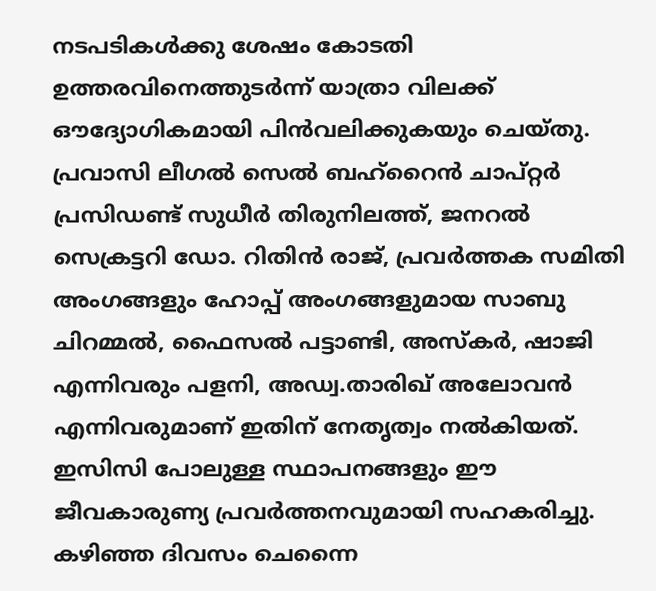നടപടികൾക്കു ശേഷം കോടതി ഉത്തരവിനെത്തുടർന്ന് യാത്രാ വിലക്ക് ഔദ്യോഗികമായി പിൻവലിക്കുകയും ചെയ്തു.
പ്രവാസി ലീഗൽ സെൽ ബഹ്റൈൻ ചാപ്റ്റർ പ്രസിഡണ്ട് സുധീർ തിരുനിലത്ത്, ജനറൽ സെക്രട്ടറി ഡോ. റിതിൻ രാജ്, പ്രവർത്തക സമിതി അംഗങ്ങളും ഹോപ്പ് അംഗങ്ങളുമായ സാബു ചിറമ്മൽ, ഫൈസൽ പട്ടാണ്ടി, അസ്കർ, ഷാജി എന്നിവരും പളനി, അഡ്വ.താരിഖ് അലോവൻ എന്നിവരുമാണ് ഇതിന് നേതൃത്വം നൽകിയത്. ഇസിസി പോലുള്ള സ്ഥാപനങ്ങളും ഈ ജീവകാരുണ്യ പ്രവർത്തനവുമായി സഹകരിച്ചു. കഴിഞ്ഞ ദിവസം ചെന്നൈ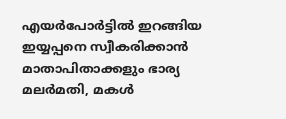എയർപോർട്ടിൽ ഇറങ്ങിയ ഇയ്യപ്പനെ സ്വീകരിക്കാൻ മാതാപിതാക്കളും ഭാര്യ മലർമതി, മകൾ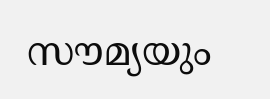സൗമ്യയും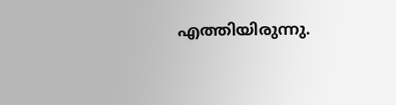എത്തിയിരുന്നു.